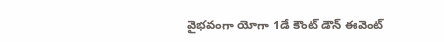వైభవంగా యోగా 1డే కౌంట్ డౌన్ ఈవెంట్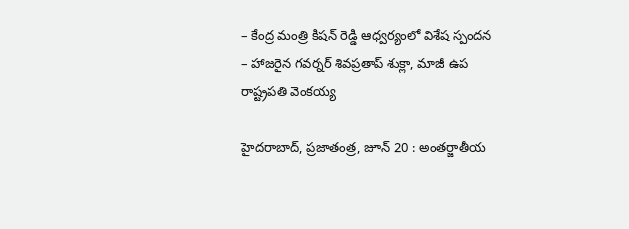– కేంద్ర మంత్రి కిషన్ రెడ్డి ఆధ్వర్యంలో విశేష స్పందన
– హాజరైన గవర్నర్ శివప్రతాప్ శుక్లా, మాజీ ఉప రాష్ట్రపతి వెంకయ్య

హైదరాబాద్, ప్రజాతంత్ర, జూన్ 20 : అంతర్జాతీయ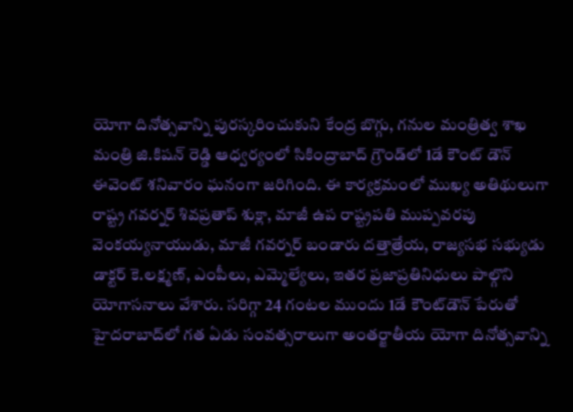యోగా దినోత్సవాన్ని పురస్కరించుకుని కేంద్ర బొగ్గు, గనుల మంత్రిత్వ శాఖ మంత్రి జి.కిషన్ రెడ్డి ఆధ్వర్యంలో సికింద్రాబాద్ గ్రౌండ్‌లో 1డే కౌంట్ డౌన్ ఈవెంట్ శనివారం ఘనంగా జరిగింది. ఈ కార్యక్రమంలో ముఖ్య అతిథులుగా రాష్ట్ర గవర్నర్ శివప్రతాప్ శుక్లా, మాజీ ఉప రాష్ట్రపతి ముప్పవరపు వెంకయ్యనాయుడు, మాజీ గవర్నర్ బండారు దత్తాత్రేయ, రాజ్యసభ సభ్యుడు డాక్టర్ కె.లక్ష్మణ్, ఎంపీలు, ఎమ్మెల్యేలు, ఇతర ప్రజాప్రతినిధులు పాల్గొని యోగాసనాలు వేశారు. సరిగ్గా 24 గంటల ముందు 1డే కౌంట్‌డౌన్ పేరుతో హైదరాబాద్‌లో గత ఏడు సంవత్సరాలుగా అంతర్జాతీయ యోగా దినోత్సవాన్ని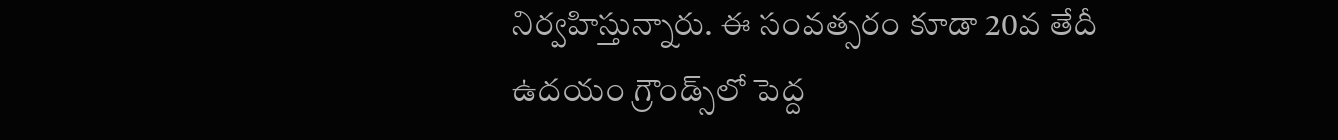నిర్వహిస్తున్నారు. ఈ సంవత్సరం కూడా 20వ తేదీ ఉదయం గ్రౌండ్స్‌లో పెద్ద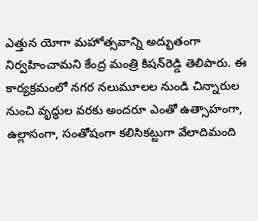ఎత్తున యోగా మహోత్సవాన్ని అద్భుతంగా నిర్వహించామని కేంద్ర మంత్రి కిషన్‌రెడ్డి తెలిపారు. ఈ కార్యక్రమంలో నగర నలుమూలల నుండి చిన్నారుల నుంచి వృద్ధుల వరకు అందరూ ఎంతో ఉత్సాహంగా, ఉల్లాసంగా, సంతోషంగా కలిసికట్టుగా వేలాదిమంది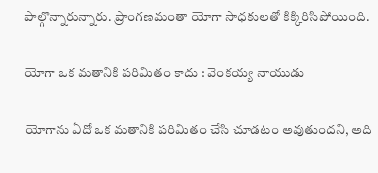పాల్గొన్నారున్నారు. ప్రాంగణమంతా యోగా సాధకులతో కిక్కిరిసిపోయింది.

యోగా ఒక మతానికి పరిమితం కాదు : వెంకయ్య నాయుడు

యోగాను ఏదో ఒక మతానికి పరిమితం చేసి చూడటం అవుతుందని, అది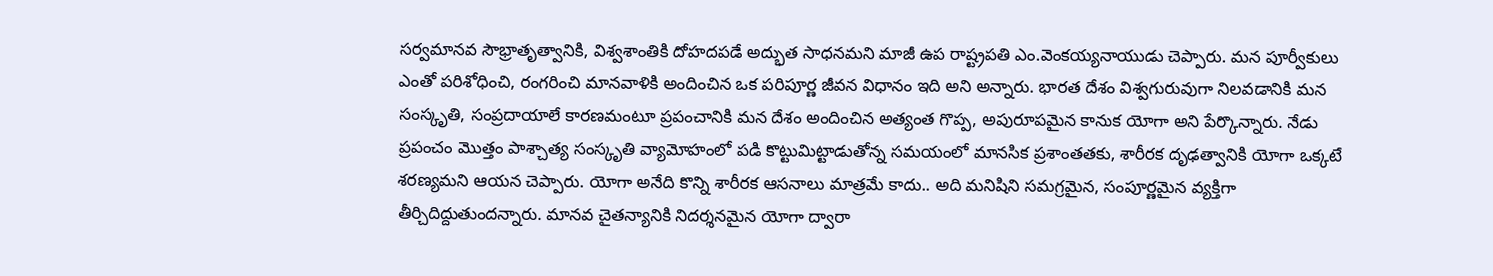సర్వమానవ సౌభ్రాతృత్వానికి, విశ్వశాంతికి దోహదపడే అద్భుత సాధనమని మాజీ ఉప రాష్ట్రపతి ఎం.వెంకయ్యనాయుడు చెప్పారు. మన పూర్వీకులు ఎంతో పరిశోధించి, రంగరించి మానవాళికి అందించిన ఒక పరిపూర్ణ జీవన విధానం ఇది అని అన్నారు. భారత దేశం విశ్వగురువుగా నిలవడానికి మన సంస్కృతి, సంప్రదాయాలే కారణమంటూ ప్రపంచానికి మన దేశం అందించిన అత్యంత గొప్ప, అపురూపమైన కానుక యోగా అని పేర్కొన్నారు. నేడు ప్రపంచం మొత్తం పాశ్చాత్య సంస్కృతి వ్యామోహంలో పడి కొట్టుమిట్టాడుతోన్న సమయంలో మానసిక ప్రశాంతతకు, శారీరక దృఢత్వానికి యోగా ఒక్కటే శరణ్యమని ఆయన చెప్పారు. యోగా అనేది కొన్ని శారీరక ఆసనాలు మాత్రమే కాదు.. అది మనిషిని సమగ్రమైన, సంపూర్ణమైన వ్యక్తిగా తీర్చిదిద్దుతుందన్నారు. మానవ చైతన్యానికి నిదర్శనమైన యోగా ద్వారా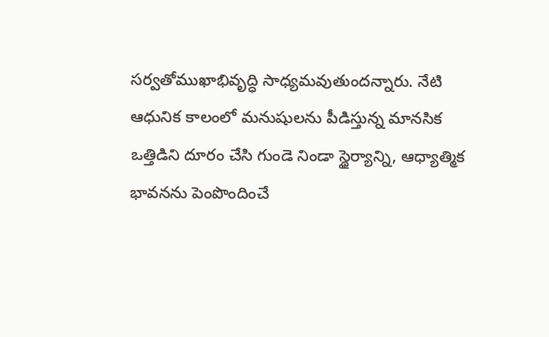సర్వతోముఖాభివృద్ధి సాధ్యమవుతుందన్నారు. నేటి ఆధునిక కాలంలో మనుషులను పీడిస్తున్న మానసిక ఒత్తిడిని దూరం చేసి గుండె నిండా స్థైర్యాన్ని, ఆధ్యాత్మిక భావనను పెంపొందించే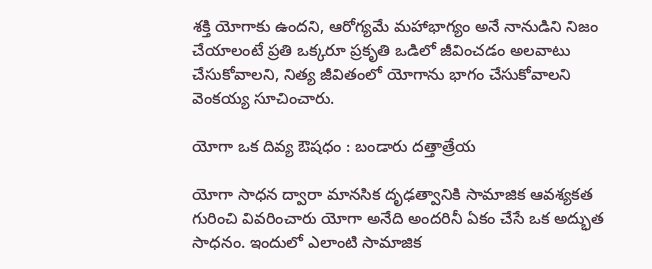శక్తి యోగాకు ఉందని, ఆరోగ్యమే మహాభాగ్యం అనే నానుడిని నిజం చేయాలంటే ప్రతి ఒక్కరూ ప్రకృతి ఒడిలో జీవించడం అలవాటు చేసుకోవాలని, నిత్య జీవితంలో యోగాను భాగం చేసుకోవాలని వెంకయ్య సూచించారు.

యోగా ఒక దివ్య ఔషధం : బండారు దత్తాత్రేయ

యోగా సాధన ద్వారా మానసిక దృఢత్వానికి సామాజిక ఆవశ్యకత గురించి వివరించారు యోగా అనేది అందరినీ ఏకం చేసే ఒక అద్భుత సాధనం. ఇందులో ఎలాంటి సామాజిక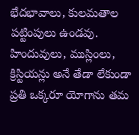భేదభావాలు, కులమతాల పట్టింపులు ఉండవు. హిందువులు, ముస్లింలు, క్రిస్టియన్లు అనే తేడా లేకుండా ప్రతి ఒక్కరూ యోగాను తమ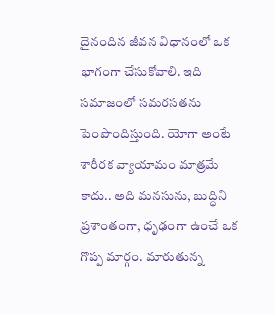దైనందిన జీవన విధానంలో ఒక భాగంగా చేసుకోవాలి. ఇది సమాజంలో సమరసతను పెంపొందిస్తుంది. యోగా అంటే శారీరక వ్యాయామం మాత్రమే కాదు.. అది మనసును, బుద్ధిని ప్రశాంతంగా, ధృఢంగా ఉంచే ఒక గొప్ప మార్గం. మారుతున్న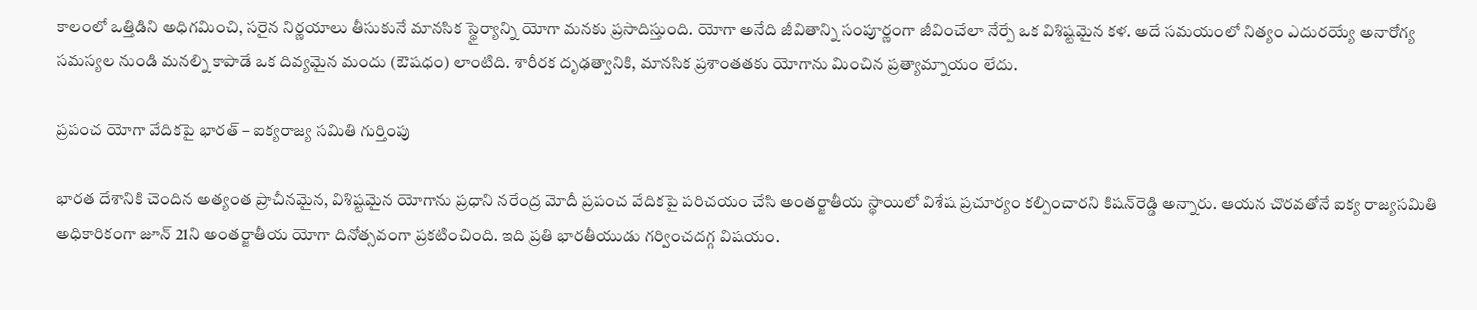కాలంలో ఒత్తిడిని అధిగమించి, సరైన నిర్ణయాలు తీసుకునే మానసిక స్థైర్యాన్ని యోగా మనకు ప్రసాదిస్తుంది. యోగా అనేది జీవితాన్ని సంపూర్ణంగా జీవించేలా నేర్పే ఒక విశిష్టమైన కళ. అదే సమయంలో నిత్యం ఎదురయ్యే అనారోగ్య సమస్యల నుండి మనల్ని కాపాడే ఒక దివ్యమైన మందు (ఔషధం) లాంటిది. శారీరక దృఢత్వానికి, మానసిక ప్రశాంతతకు యోగాను మించిన ప్రత్యామ్నాయం లేదు.

ప్రపంచ యోగా వేదికపై భారత్ – ఐక్యరాజ్య సమితి గుర్తింపు

భారత దేశానికి చెందిన అత్యంత ప్రాచీనమైన, విశిష్టమైన యోగాను ప్రధాని నరేంద్ర మోదీ ప్రపంచ వేదికపై పరిచయం చేసి అంతర్జాతీయ స్థాయిలో విశేష ప్రచూర్యం కల్పించారని కిషన్‌రెడ్డి అన్నారు. ఆయన చొరవతోనే ఐక్య రాజ్యసమితి అధికారికంగా జూన్ 21ని అంతర్జాతీయ యోగా దినోత్సవంగా ప్రకటించింది. ఇది ప్రతి భారతీయుడు గర్వించదగ్గ విషయం.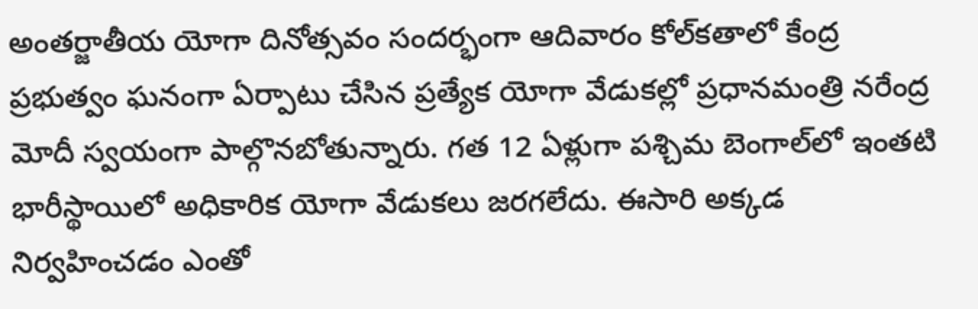అంతర్జాతీయ యోగా దినోత్సవం సందర్భంగా ఆదివారం కోల్‌కతాలో కేంద్ర ప్రభుత్వం ఘనంగా ఏర్పాటు చేసిన ప్రత్యేక యోగా వేడుకల్లో ప్రధానమంత్రి నరేంద్ర మోదీ స్వయంగా పాల్గొనబోతున్నారు. గత 12 ఏళ్లుగా పశ్చిమ బెంగాల్‌లో ఇంతటి భారీస్థాయిలో అధికారిక యోగా వేడుకలు జరగలేదు. ఈసారి అక్కడ నిర్వహించడం ఎంతో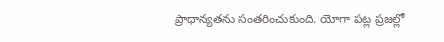ప్రాధాన్యతను సంతరించుకుంది. యోగా పట్ల ప్రజల్లో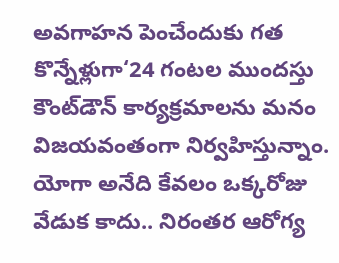అవగాహన పెంచేందుకు గత కొన్నేళ్లుగా‘24 గంటల ముందస్తు కౌంట్‌డౌన్ కార్యక్రమాలను మనం విజయవంతంగా నిర్వహిస్తున్నాం. యోగా అనేది కేవలం ఒక్కరోజు వేడుక కాదు.. నిరంతర ఆరోగ్య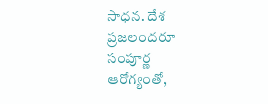సాధన. దేశ ప్రజలందరూ సంపూర్ణ ఆరోగ్యంతో,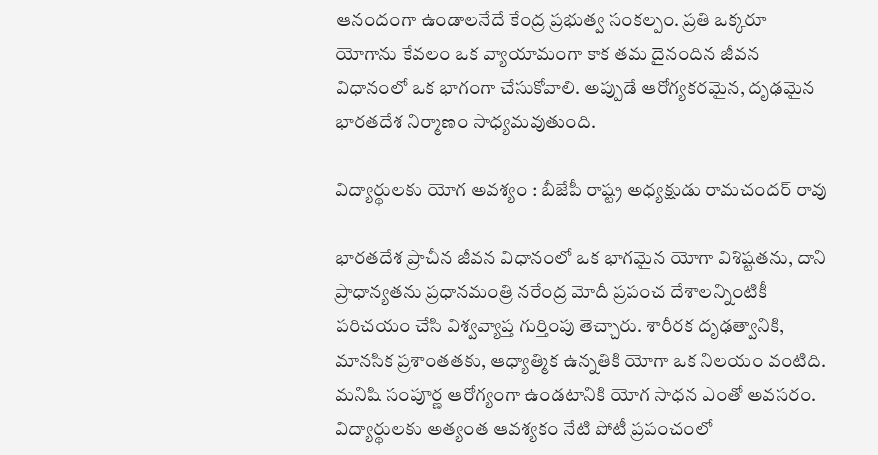ఆనందంగా ఉండాలనేదే కేంద్ర ప్రభుత్వ సంకల్పం. ప్రతి ఒక్కరూ యోగాను కేవలం ఒక వ్యాయామంగా కాక తమ దైనందిన జీవన విధానంలో ఒక భాగంగా చేసుకోవాలి. అప్పుడే ఆరోగ్యకరమైన, దృఢమైన భారతదేశ నిర్మాణం సాధ్యమవుతుంది.

విద్యార్థులకు యోగ అవశ్యం : బీజేపీ రాష్ట్ర అధ్యక్షుడు రామచందర్ రావు

భారతదేశ ప్రాచీన జీవన విధానంలో ఒక భాగమైన యోగా విశిష్టతను, దాని ప్రాధాన్యతను ప్రధానమంత్రి నరేంద్ర మోదీ ప్రపంచ దేశాలన్నింటికీ పరిచయం చేసి విశ్వవ్యాప్త గుర్తింపు తెచ్చారు. శారీరక దృఢత్వానికి, మానసిక ప్రశాంతతకు, ఆధ్యాత్మిక ఉన్నతికి యోగా ఒక నిలయం వంటిది. మనిషి సంపూర్ణ ఆరోగ్యంగా ఉండటానికి యోగ సాధన ఎంతో అవసరం. విద్యార్థులకు అత్యంత ఆవశ్యకం నేటి పోటీ ప్రపంచంలో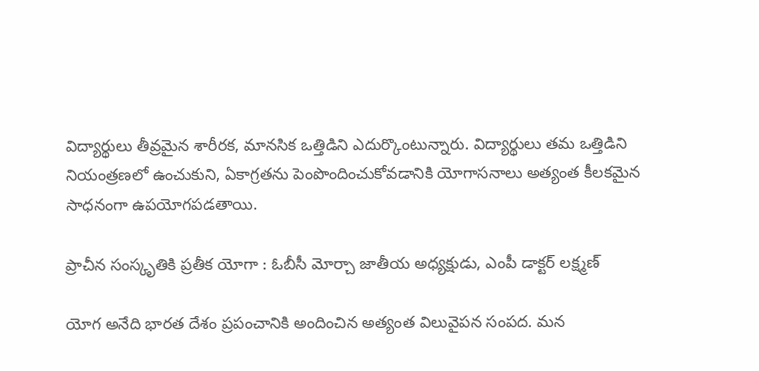విద్యార్థులు తీవ్రమైన శారీరక, మానసిక ఒత్తిడిని ఎదుర్కొంటున్నారు. విద్యార్థులు తమ ఒత్తిడిని నియంత్రణలో ఉంచుకుని, ఏకాగ్రతను పెంపొందించుకోవడానికి యోగాసనాలు అత్యంత కీలకమైన సాధనంగా ఉపయోగపడతాయి.

ప్రాచీన సంస్కృతికి ప్రతీక యోగా : ఓబీసీ మోర్చా జాతీయ అధ్యక్షుడు, ఎంపీ డాక్టర్ లక్ష్మణ్

యోగ అనేది భారత దేశం ప్రపంచానికి అందించిన అత్యంత విలువైపన సంపద. మన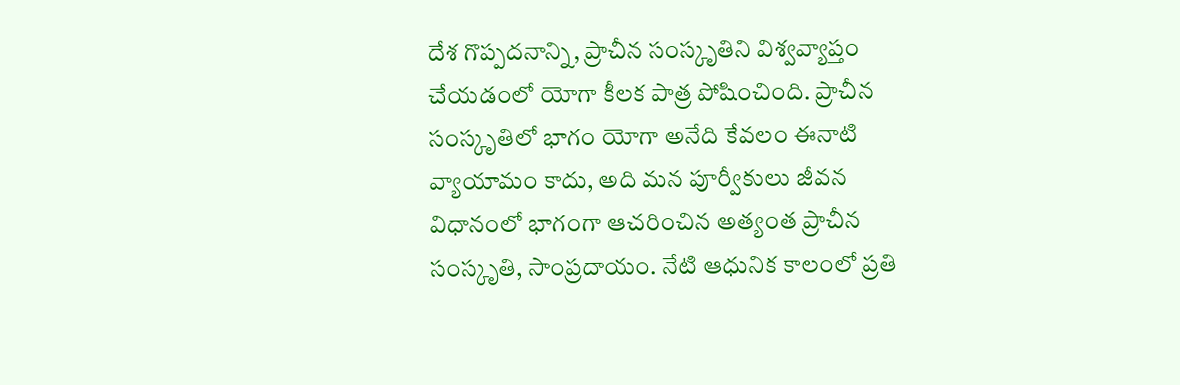దేశ గొప్పదనాన్ని, ప్రాచీన సంస్కృతిని విశ్వవ్యాప్తం చేయడంలో యోగా కీలక పాత్ర పోషించింది. ప్రాచీన సంస్కృతిలో భాగం యోగా అనేది కేవలం ఈనాటి వ్యాయామం కాదు, అది మన పూర్వీకులు జీవన విధానంలో భాగంగా ఆచరించిన అత్యంత ప్రాచీన సంస్కృతి, సాంప్రదాయం. నేటి ఆధునిక కాలంలో ప్రతి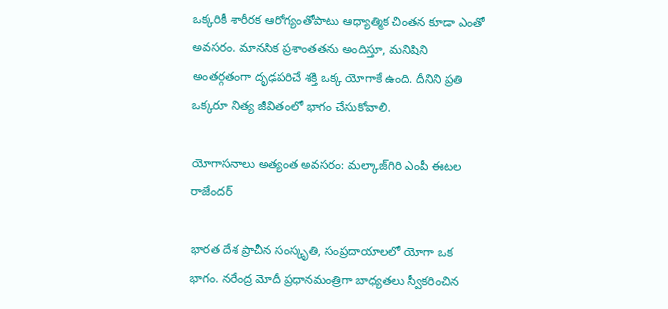ఒక్కరికీ శారీరక ఆరోగ్యంతోపాటు ఆధ్యాత్మిక చింతన కూడా ఎంతో అవసరం. మానసిక ప్రశాంతతను అందిస్తూ, మనిషిని అంతర్గతంగా దృఢపరిచే శక్తి ఒక్క యోగాకే ఉంది. దీనిని ప్రతి ఒక్కరూ నిత్య జీవితంలో భాగం చేసుకోవాలి.

యోగాసనాలు అత్యంత అవసరం: మల్కాజ్‌గిరి ఎంపీ ఈటల రాజేందర్

భారత దేశ ప్రాచీన సంస్కృతి, సంప్రదాయాలలో యోగా ఒక భాగం. నరేంద్ర మోదీ ప్రధానమంత్రిగా బాధ్యతలు స్వీకరించిన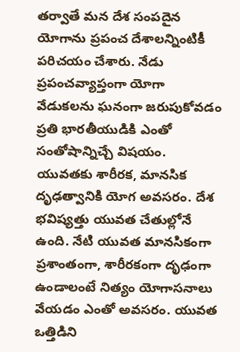తర్వాతే మన దేశ సంపదైన యోగాను ప్రపంచ దేశాలన్నింటికీ పరిచయం చేశారు. నేడు ప్రపంచవ్యాప్తంగా యోగా వేడుకలను ఘనంగా జరుపుకోవడం ప్రతి భారతీయుడికి ఎంతో సంతోషాన్నిచ్చే విషయం. యువతకు శారీరక, మానసిక దృఢత్వానికి యోగ అవసరం. దేశ భవిష్యత్తు యువత చేతుల్లోనే ఉంది. నేటి యువత మానసికంగా ప్రశాంతంగా, శారీరకంగా దృఢంగా ఉండాలంటే నిత్యం యోగాసనాలు వేయడం ఎంతో అవసరం. యువత ఒత్తిడిని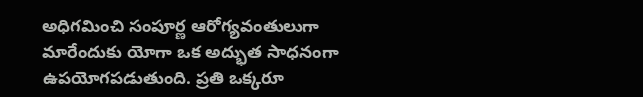అధిగమించి సంపూర్ణ ఆరోగ్యవంతులుగా మారేందుకు యోగా ఒక అద్భుత సాధనంగా ఉపయోగపడుతుంది. ప్రతి ఒక్కరూ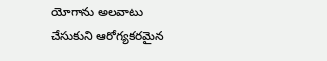యోగాను అలవాటు చేసుకుని ఆరోగ్యకరమైన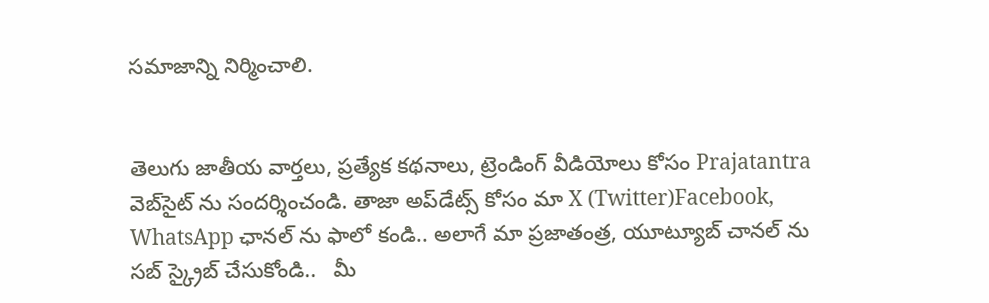సమాజాన్ని నిర్మించాలి.


తెలుగు జాతీయ వార్తలు, ప్రత్యేక కథనాలు, ట్రెండింగ్ వీడియోలు కోసం Prajatantra వెబ్‌సైట్ ను సందర్శించండి. తాజా అప్‌డేట్స్ కోసం మా X (Twitter)Facebook, WhatsApp ఛానల్ ను ఫాలో కండి.. అలాగే మా ప్రజాతంత్ర, యూట్యూబ్ చానల్ ను సబ్ స్క్రైబ్ చేసుకోండి..   మీ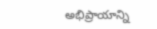అభిప్రాయాన్ని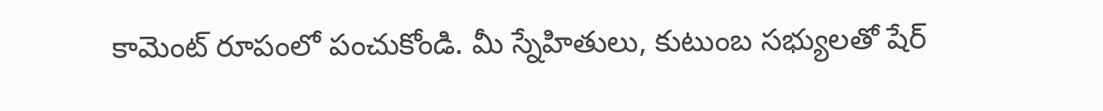కామెంట్ రూపంలో పంచుకోండి. మీ స్నేహితులు, కుటుంబ సభ్యులతో షేర్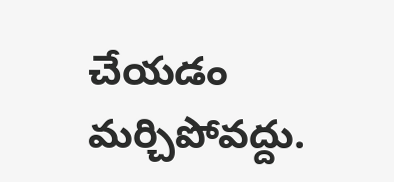చేయడం మర్చిపోవద్దు.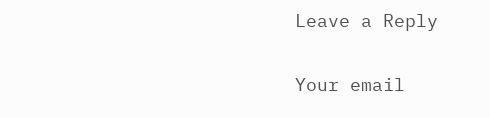Leave a Reply

Your email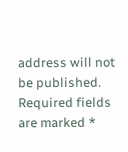address will not be published. Required fields are marked *